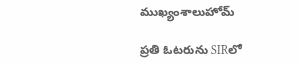ముఖ్యంశాలుహోమ్

ప్రతి ఓటరును SIRలో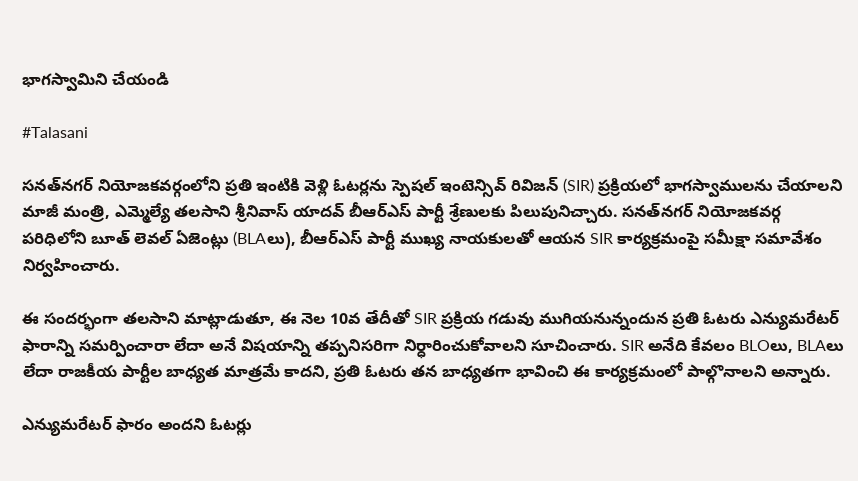భాగస్వామిని చేయండి

#Talasani

సనత్‌నగర్ నియోజకవర్గంలోని ప్రతి ఇంటికి వెళ్లి ఓటర్లను స్పెషల్ ఇంటెన్సివ్ రివిజన్ (SIR) ప్రక్రియలో భాగస్వాములను చేయాలని మాజీ మంత్రి, ఎమ్మెల్యే తలసాని శ్రీనివాస్ యాదవ్ బీఆర్ఎస్ పార్టీ శ్రేణులకు పిలుపునిచ్చారు. సనత్‌నగర్ నియోజకవర్గ పరిధిలోని బూత్ లెవల్ ఏజెంట్లు (BLAలు), బీఆర్ఎస్ పార్టీ ముఖ్య నాయకులతో ఆయన SIR కార్యక్రమంపై సమీక్షా సమావేశం నిర్వహించారు.

ఈ సందర్భంగా తలసాని మాట్లాడుతూ, ఈ నెల 10వ తేదీతో SIR ప్రక్రియ గడువు ముగియనున్నందున ప్రతి ఓటరు ఎన్యుమరేటర్ ఫారాన్ని సమర్పించారా లేదా అనే విషయాన్ని తప్పనిసరిగా నిర్ధారించుకోవాలని సూచించారు. SIR అనేది కేవలం BLOలు, BLAలు లేదా రాజకీయ పార్టీల బాధ్యత మాత్రమే కాదని, ప్రతి ఓటరు తన బాధ్యతగా భావించి ఈ కార్యక్రమంలో పాల్గొనాలని అన్నారు.

ఎన్యుమరేటర్ ఫారం అందని ఓటర్లు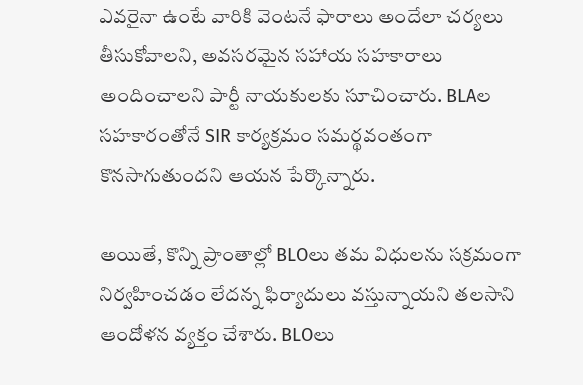ఎవరైనా ఉంటే వారికి వెంటనే ఫారాలు అందేలా చర్యలు తీసుకోవాలని, అవసరమైన సహాయ సహకారాలు అందించాలని పార్టీ నాయకులకు సూచించారు. BLAల సహకారంతోనే SIR కార్యక్రమం సమర్థవంతంగా కొనసాగుతుందని ఆయన పేర్కొన్నారు.

అయితే, కొన్ని ప్రాంతాల్లో BLOలు తమ విధులను సక్రమంగా నిర్వహించడం లేదన్న ఫిర్యాదులు వస్తున్నాయని తలసాని ఆందోళన వ్యక్తం చేశారు. BLOలు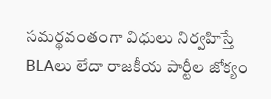సమర్థవంతంగా విధులు నిర్వహిస్తే BLAలు లేదా రాజకీయ పార్టీల జోక్యం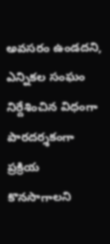అవసరం ఉండదని, ఎన్నికల సంఘం నిర్దేశించిన విధంగా పారదర్శకంగా ప్రక్రియ కొనసాగాలని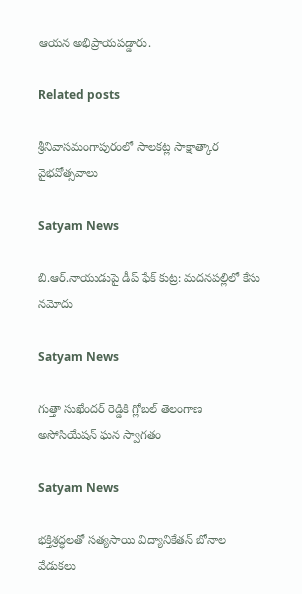ఆయన అభిప్రాయపడ్డారు.

Related posts

శ్రీనివాసమంగాపురంలో సాలకట్ల సాక్షాత్కార వైభవోత్సవాలు

Satyam News

బి.ఆర్.నాయుడుపై డీప్ ఫేక్ కుట్ర: మదనపల్లిలో కేసు నమోదు

Satyam News

గుత్తా సుఖేందర్ రెడ్డికి గ్లోబల్ తెలంగాణ అసోసియేషన్ ఘన స్వాగతం

Satyam News

భక్తిశ్రద్ధలతో సత్యసాయి విద్యానికేతన్ బోనాల వేడుకలు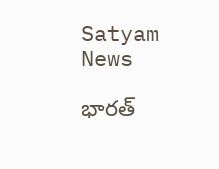Satyam News

భారత్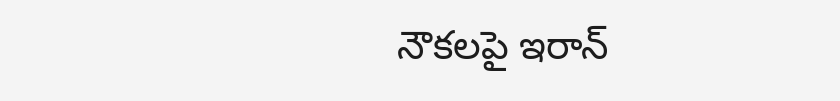నౌకలపై ఇరాన్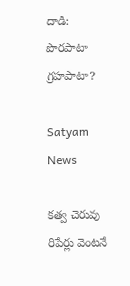దాడి: పొరపాటా గ్రహపాటా?

Satyam News

కత్వ చెరువు రిపేర్లు వెంటనే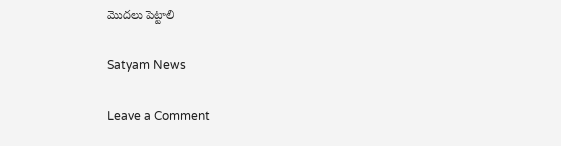మొదలు పెట్టాలి

Satyam News

Leave a Comment